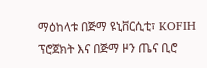ማዕከላቱ በጅማ ዩኒቨርሲቲ፣ KOFIH ፕሮጀክት እና በጅማ ዞን ጤና ቢሮ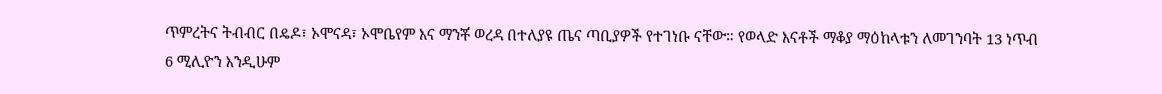ጥምረትና ትብብር በዴዶ፣ ኦሞናዳ፣ ኦሞቤየም እና ማንቾ ወረዳ በተለያዩ ጤና ጣቢያዎች የተገነቡ ናቸው። የወላድ እናቶች ማቆያ ማዕከላቱን ለመገንባት 13 ነጥብ 6 ሚሊዮን እንዲሁም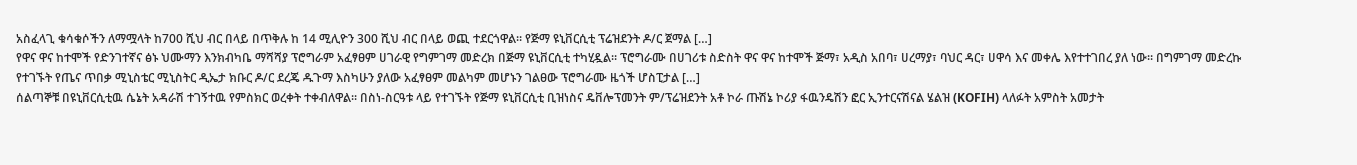አስፈላጊ ቁሳቁሶችን ለማሟላት ከ700 ሺህ ብር በላይ በጥቅሉ ከ 14 ሚሊዮን 300 ሺህ ብር በላይ ወጪ ተደርጎዋል። የጅማ ዩኒቨርሲቲ ፕሬዝደንት ዶ/ር ጀማል […]
የዋና ዋና ከተሞች የድንገተኛና ፅኑ ህሙማን እንክብካቤ ማሻሻያ ፕሮግራም አፈፃፀም ሀገራዊ የግምገማ መድረክ በጅማ ዩኒቨርሲቲ ተካሂዷል። ፕሮግራሙ በሀገሪቱ ስድስት ዋና ዋና ከተሞች ጅማ፣ አዲስ አበባ፣ ሀረማያ፣ ባህር ዳር፣ ሀዋሳ እና መቀሌ እየተተገበረ ያለ ነው። በግምገማ መድረኩ የተገኙት የጤና ጥበቃ ሚኒስቴር ሚኒስትር ዲኤታ ክቡር ዶ/ር ደረጄ ዱጉማ እስካሁን ያለው አፈፃፀም መልካም መሆኑን ገልፀው ፕሮግራሙ ዜጎች ሆስፒታል […]
ሰልጣኞቹ በዩኒቨርሲቲዉ ሴኔት አዳራሽ ተገኝተዉ የምስክር ወረቀት ተቀብለዋል፡፡ በስነ-ስርዓቱ ላይ የተገኙት የጅማ ዩኒቨርሲቲ ቢዝነስና ዴቨሎፕመንት ም/ፕሬዝደንት አቶ ኮራ ጡሽኔ ኮሪያ ፋዉንዴሽን ፎር ኢንተርናሽናል ሄልዝ (KOFIH) ላለፉት አምስት አመታት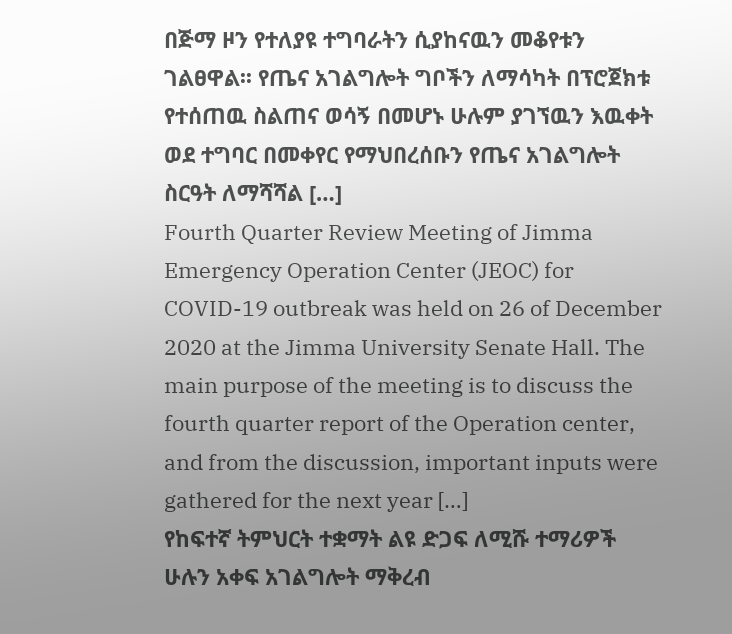በጅማ ዞን የተለያዩ ተግባራትን ሲያከናዉን መቆየቱን ገልፀዋል፡፡ የጤና አገልግሎት ግቦችን ለማሳካት በፕሮጀክቱ የተሰጠዉ ስልጠና ወሳኝ በመሆኑ ሁሉም ያገኘዉን እዉቀት ወደ ተግባር በመቀየር የማህበረሰቡን የጤና አገልግሎት ስርዓት ለማሻሻል […]
Fourth Quarter Review Meeting of Jimma Emergency Operation Center (JEOC) for COVID-19 outbreak was held on 26 of December 2020 at the Jimma University Senate Hall. The main purpose of the meeting is to discuss the fourth quarter report of the Operation center, and from the discussion, important inputs were gathered for the next year […]
የከፍተኛ ትምህርት ተቋማት ልዩ ድጋፍ ለሚሹ ተማሪዎች ሁሉን አቀፍ አገልግሎት ማቅረብ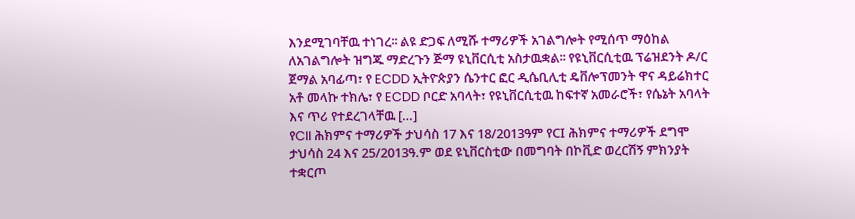እንደሚገባቸዉ ተነገረ፡፡ ልዩ ድጋፍ ለሚሹ ተማሪዎች አገልግሎት የሚሰጥ ማዕከል ለአገልግሎት ዝግጁ ማድረጉን ጅማ ዩኒቨርሲቲ አስታዉቋል፡፡ የዩኒቨርሲቲዉ ፕሬዝደንት ዶ/ር ጀማል አባፊጣ፣ የ ECDD ኢትዮጵያን ሴንተር ፎር ዲሴቢሊቲ ዴቨሎፕመንት ዋና ዳይሬክተር አቶ መላኩ ተክሌ፣ የ ECDD ቦርድ አባላት፣ የዩኒቨርሲቲዉ ከፍተኛ አመራሮች፣ የሴኔት አባላት እና ጥሪ የተደረገላቸዉ […]
የCII ሕክምና ተማሪዎች ታህሳስ 17 እና 18/2013ዓም የCI ሕክምና ተማሪዎች ደግሞ ታህሳስ 24 እና 25/2013ዓ.ም ወደ ዩኒቨርስቲው በመግባት በኮቪድ ወረርሽኝ ምክንያት ተቋርጦ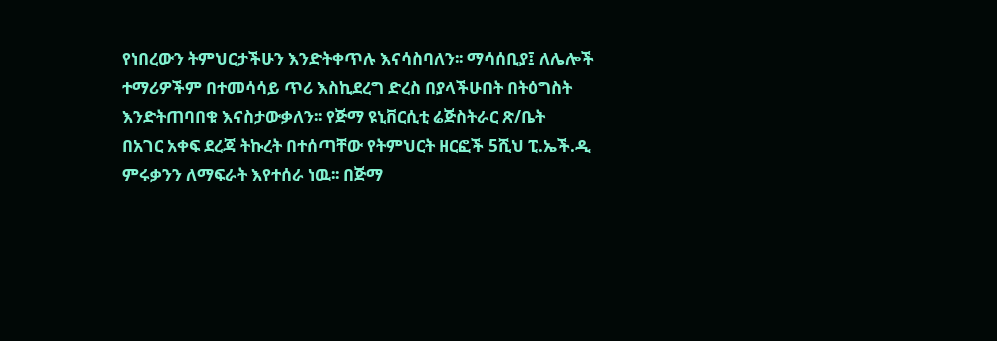የነበረውን ትምህርታችሁን እንድትቀጥሉ እናሳስባለን፡፡ ማሳሰቢያ፤ ለሌሎች ተማሪዎችም በተመሳሳይ ጥሪ እስኪደረግ ድረስ በያላችሁበት በትዕግስት እንድትጠባበቁ እናስታውቃለን፡፡ የጅማ ዩኒቨርሲቲ ሬጅስትራር ጽ/ቤት
በአገር አቀፍ ደረጃ ትኩረት በተሰጣቸው የትምህርት ዘርፎች 5ሺህ ፒ.ኤች.ዲ ምሩቃንን ለማፍራት እየተሰራ ነዉ፡፡ በጅማ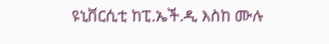ዩኒቨርሲቲ ከፒ.ኤች.ዲ እስከ ሙሉ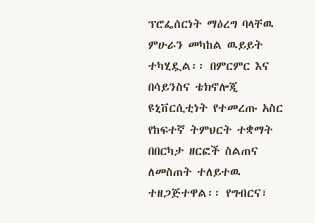ፕሮፌሰርነት ማዕረግ ባላቸዉ ምሁራን መካከል ዉይይት ተካሂዷል፡፡ በምርምር እና በሳይንስና ቴክኖሎጂ ዩኒቨርሲቲነት የተመረጡ አስር የከፍተኛ ትምህርት ተቋማት በበርካታ ዘርፎች ስልጠና ለመስጠት ተለይተዉ ተዘጋጅተዋል፡፡ የግብርና፣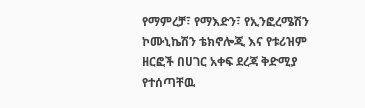የማምረቻ፣ የማእድን፣ የኢንፎረሜሽን ኮሙኒኬሽን ቴክኖሎጂ እና የቱሪዝም ዘርፎች በሀገር አቀፍ ደረጃ ቅድሚያ የተሰጣቸዉ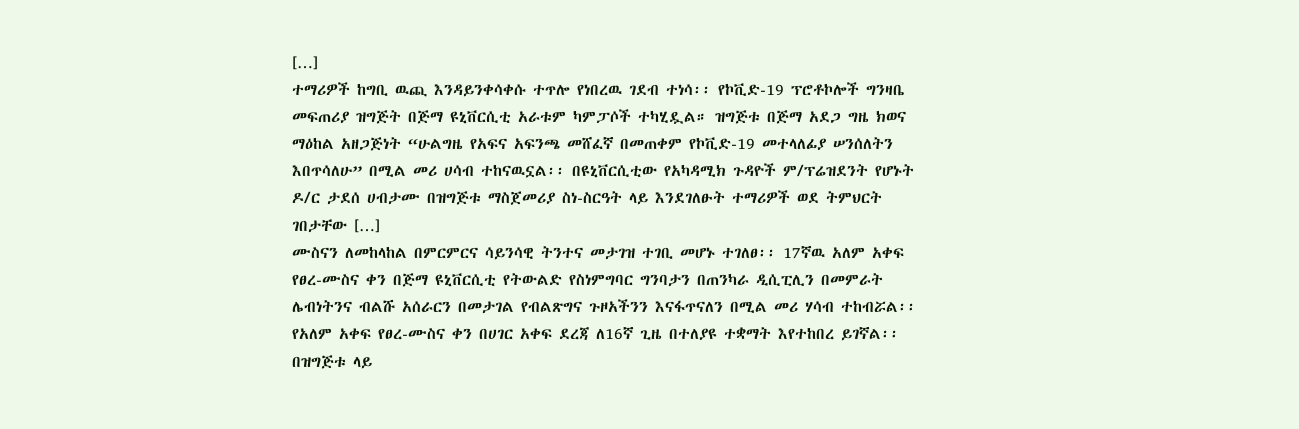[…]
ተማሪዎች ከግቢ ዉጪ እንዳይንቀሳቀሱ ተጥሎ የነበረዉ ገደብ ተነሳ፡፡ የኮቪድ-19 ፕሮቶኮሎች ግንዛቤ መፍጠሪያ ዝግጅት በጅማ ዩኒቨርሲቲ አራቱም ካምፓሶች ተካሂዷል። ዝግጅቱ በጅማ አደጋ ግዜ ክወና ማዕከል አዘጋጅነት “ሁልግዜ የአፍና አፍንጫ መሸፈኛ በመጠቀም የኮቪድ-19 መተላለፊያ ሠንሰለትን እበጥሳለሁ” በሚል መሪ ሀሳብ ተከናዉኗል፡፡ በዩኒቨርሲቲው የአካዳሚክ ጉዳዮች ም/ፕሬዝደንት የሆኑት ዶ/ር ታደሰ ሀብታሙ በዝግጅቱ ማስጀመሪያ ስነ-ስርዓት ላይ እንደገለፁት ተማሪዎች ወደ ትምህርት ገበታቸው […]
ሙስናን ለመከላከል በምርምርና ሳይንሳዊ ትንተና መታገዝ ተገቢ መሆኑ ተገለፀ፡፡ 17ኛዉ አለም አቀፍ የፀረ-ሙስና ቀን በጅማ ዩኒቨርሲቲ የትውልድ የስነምግባር ግንባታን በጠንካራ ዲሲፒሊን በመምራት ሌብነትንና ብልሹ አሰራርን በመታገል የብልጽግና ጉዞአችንን እናፋጥናለን በሚል መሪ ሃሳብ ተከብሯል፡፡ የአለም አቀፍ የፀረ-ሙስና ቀን በሀገር አቀፍ ደረጃ ለ16ኛ ጊዜ በተለያዩ ተቋማት እየተከበረ ይገኛል፡፡ በዝግጅቱ ላይ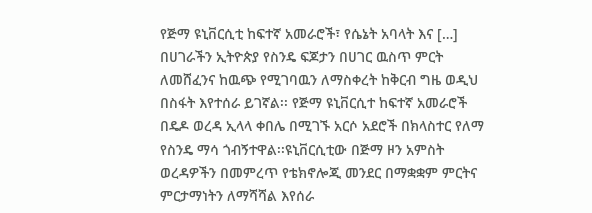የጅማ ዩኒቨርሲቲ ከፍተኛ አመራሮች፣ የሴኔት አባላት እና […]
በሀገራችን ኢትዮጵያ የስንዴ ፍጆታን በሀገር ዉስጥ ምርት ለመሸፈንና ከዉጭ የሚገባዉን ለማስቀረት ከቅርብ ግዜ ወዲህ በስፋት እየተሰራ ይገኛል፡፡ የጅማ ዩኒቨርሲተ ከፍተኛ አመራሮች በዴዶ ወረዳ ኢላላ ቀበሌ በሚገኙ አርሶ አደሮች በክላስተር የለማ የስንዴ ማሳ ጎብኝተዋል፡፡ዩኒቨርሲቲው በጅማ ዞን አምስት ወረዳዎችን በመምረጥ የቴክኖሎጂ መንደር በማቋቋም ምርትና ምርታማነትን ለማሻሻል እየሰራ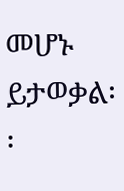መሆኑ ይታወቃል፡፡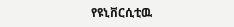የዩኒቨርሲቲዉ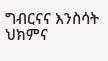ግብርናና እንስሳት ህክምና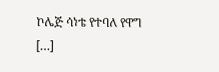ኮሌጅ ሳነቴ የተባለ የዋግ […]